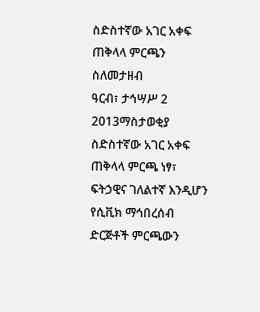ስድስተኛው አገር አቀፍ ጠቅላላ ምርጫን ስለመታዘብ
ዓርብ፣ ታኅሣሥ 2 2013ማስታወቂያ
ስድስተኛው አገር አቀፍ ጠቅላላ ምርጫ ነፃ፣ ፍትኃዊና ገለልተኛ እንዲሆን የሲቪክ ማኅበረሰብ ድርጅቶች ምርጫውን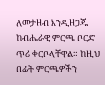ለመታዘብ እንዲዘጋጁ ከብሔራዊ ምርጫ ቦርድ ጥሪ ቀርቦላቸዋል። ከዚህ በፊት ምርጫዎችን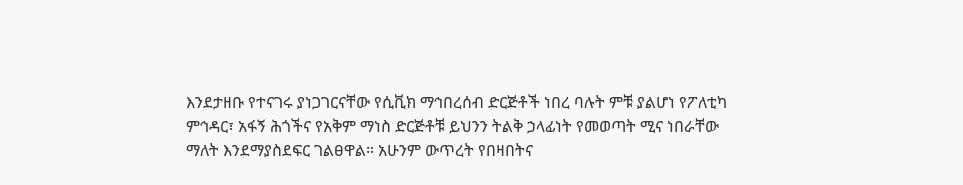እንደታዘቡ የተናገሩ ያነጋገርናቸው የሲቪክ ማኅበረሰብ ድርጅቶች ነበረ ባሉት ምቹ ያልሆነ የፖለቲካ ምኅዳር፣ አፋኝ ሕጎችና የአቅም ማነስ ድርጅቶቹ ይህንን ትልቅ ኃላፊነት የመወጣት ሚና ነበራቸው ማለት እንደማያስደፍር ገልፀዋል። አሁንም ውጥረት የበዛበትና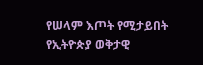የሠላም እጦት የሚታይበት የኢትዮጵያ ወቅታዊ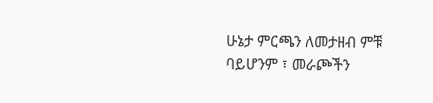ሁኔታ ምርጫን ለመታዘብ ምቹ ባይሆንም ፣ መራጮችን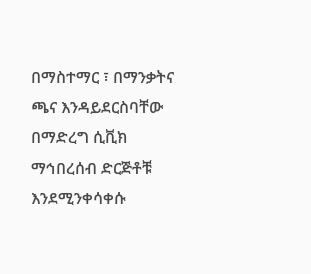በማስተማር ፣ በማንቃትና ጫና እንዳይደርስባቸው በማድረግ ሲቪክ ማኅበረሰብ ድርጅቶቹ እንደሚንቀሳቀሱ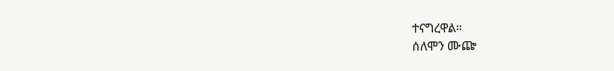ተናግረዋል።
ሰለሞን ሙጬ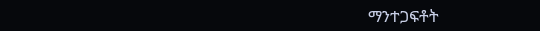ማንተጋፍቶት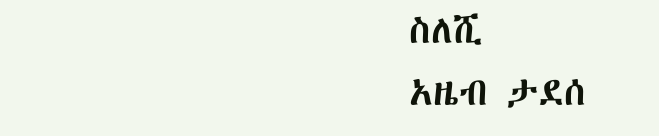ስለሺ
አዜብ ታደሰ